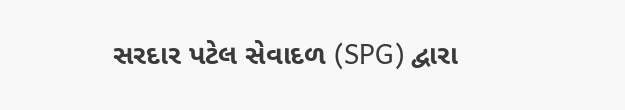સરદાર પટેલ સેવાદળ (SPG) દ્વારા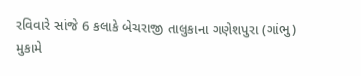રવિવારે સાંજે 6 કલાકે બેચરાજી તાલુકાના ગણેશપુરા (ગાંભુ) મુકામે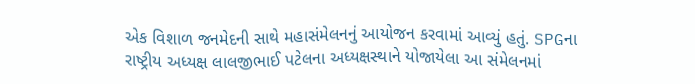એક વિશાળ જનમેદની સાથે મહાસંમેલનનું આયોજન કરવામાં આવ્યું હતું. SPGના રાષ્ટ્રીય અધ્યક્ષ લાલજીભાઈ પટેલના અધ્યક્ષસ્થાને યોજાયેલા આ સંમેલનમાં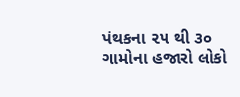પંથકના ૨૫ થી ૩૦ ગામોના હજારો લોકો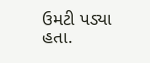ઉમટી પડ્યા હતા.